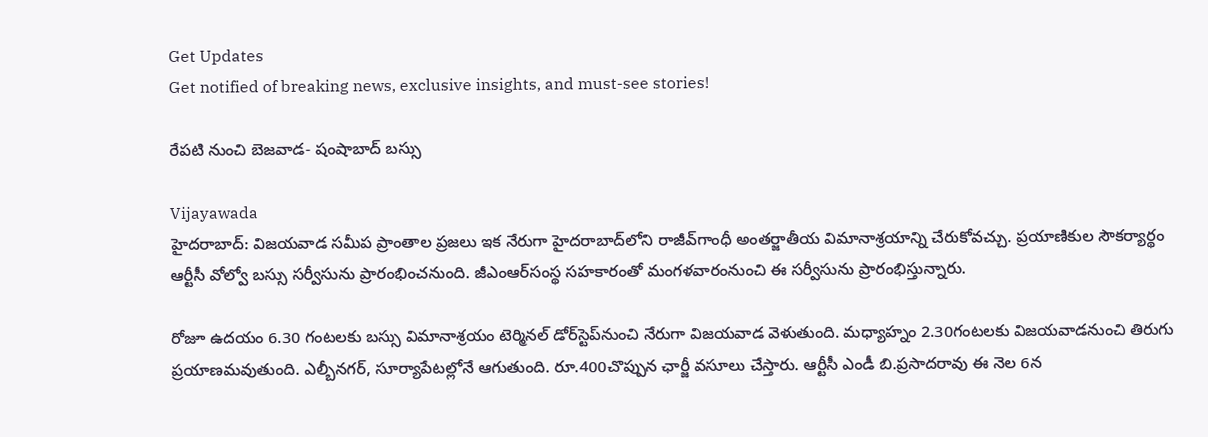Get Updates
Get notified of breaking news, exclusive insights, and must-see stories!

రేపటి నుంచి బెజవాడ- షంషాబాద్ బస్సు

Vijayawada
హైదరాబాద్‌: విజయవాడ సమీప ప్రాంతాల ప్రజలు ఇక నేరుగా హైదరాబాద్‌లోని రాజీవ్‌గాంధీ అంతర్జాతీయ విమానాశ్రయాన్ని చేరుకోవచ్చు. ప్రయాణికుల సౌకర్యార్థం ఆర్టీసీ వోల్వో బస్సు సర్వీసును ప్రారంభించనుంది. జీఎంఆర్‌సంస్థ సహకారంతో మంగళవారంనుంచి ఈ సర్వీసును ప్రారంభిస్తున్నారు.

రోజూ ఉదయం 6.30 గంటలకు బస్సు విమానాశ్రయం టెర్మినల్‌ డోర్‌స్టెప్‌నుంచి నేరుగా విజయవాడ వెళుతుంది. మధ్యాహ్నం 2.30గంటలకు విజయవాడనుంచి తిరుగు ప్రయాణమవుతుంది. ఎల్బీనగర్‌, సూర్యాపేటల్లోనే ఆగుతుంది. రూ.400చొప్పున ఛార్జీ వసూలు చేస్తారు. ఆర్టీసీ ఎండీ బి.ప్రసాదరావు ఈ నెల 6న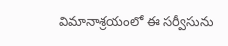విమానాశ్రయంలో ఈ సర్వీసును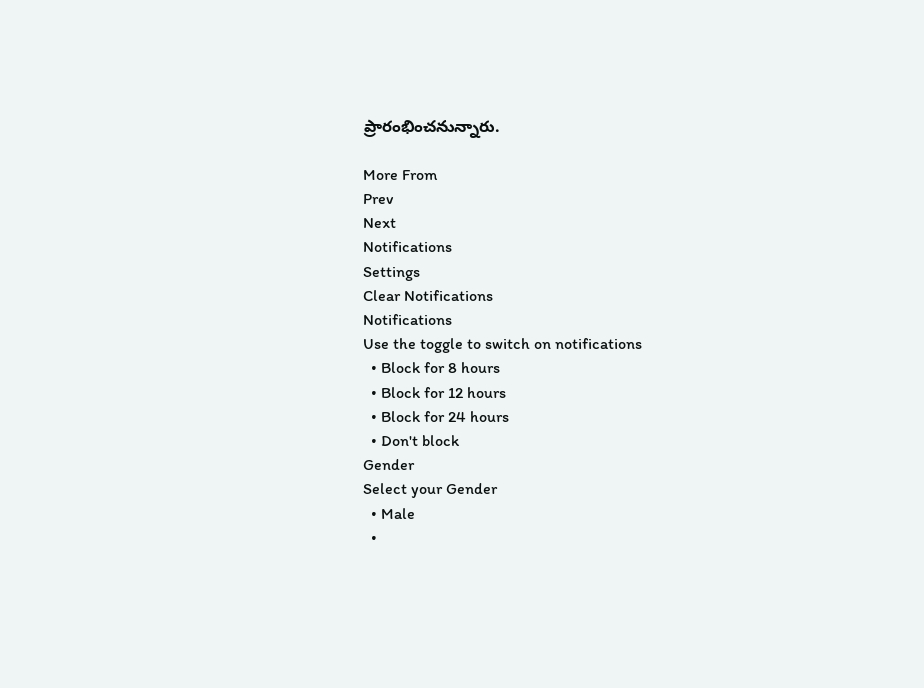ప్రారంభించనున్నారు.

More From
Prev
Next
Notifications
Settings
Clear Notifications
Notifications
Use the toggle to switch on notifications
  • Block for 8 hours
  • Block for 12 hours
  • Block for 24 hours
  • Don't block
Gender
Select your Gender
  • Male
  •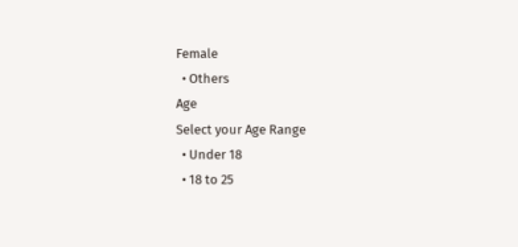Female
  • Others
Age
Select your Age Range
  • Under 18
  • 18 to 25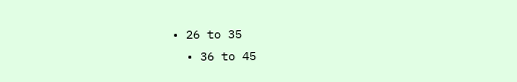• 26 to 35
  • 36 to 45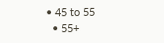• 45 to 55
  • 55+